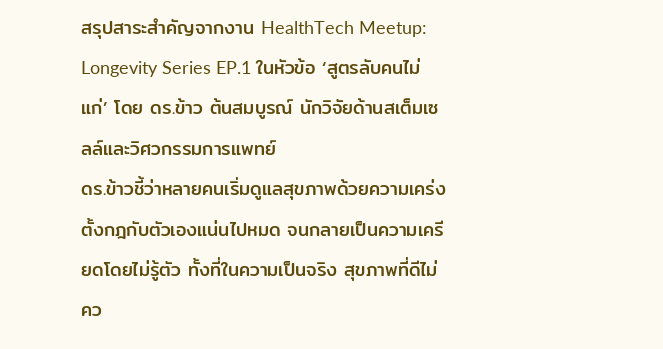สรุปสาระสำคัญจากงาน HealthTech Meetup: Longevity Series EP.1 ในหัวข้อ ‘สูตรลับคนไม่แก่’ โดย ดร.ข้าว ต้นสมบูรณ์ นักวิจัยด้านสเต็มเซลล์และวิศวกรรมการแพทย์
ดร.ข้าวชี้ว่าหลายคนเริ่มดูแลสุขภาพด้วยความเคร่ง ตั้งกฎกับตัวเองแน่นไปหมด จนกลายเป็นความเครียดโดยไม่รู้ตัว ทั้งที่ในความเป็นจริง สุขภาพที่ดีไม่คว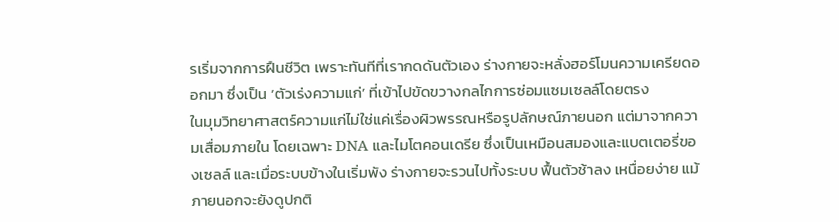รเริ่มจากการฝืนชีวิต เพราะทันทีที่เรากดดันตัวเอง ร่างกายจะหลั่งฮอร์โมนความเครียดออกมา ซึ่งเป็น ‘ตัวเร่งความแก่’ ที่เข้าไปขัดขวางกลไกการซ่อมแซมเซลล์โดยตรง
ในมุมวิทยาศาสตร์ความแก่ไม่ใช่แค่เรื่องผิวพรรณหรือรูปลักษณ์ภายนอก แต่มาจากความเสื่อมภายใน โดยเฉพาะ DNA และไมโตคอนเดรีย ซึ่งเป็นเหมือนสมองและแบตเตอรี่ของเซลล์ และเมื่อระบบข้างในเริ่มพัง ร่างกายจะรวนไปทั้งระบบ ฟื้นตัวช้าลง เหนื่อยง่าย แม้ภายนอกจะยังดูปกติ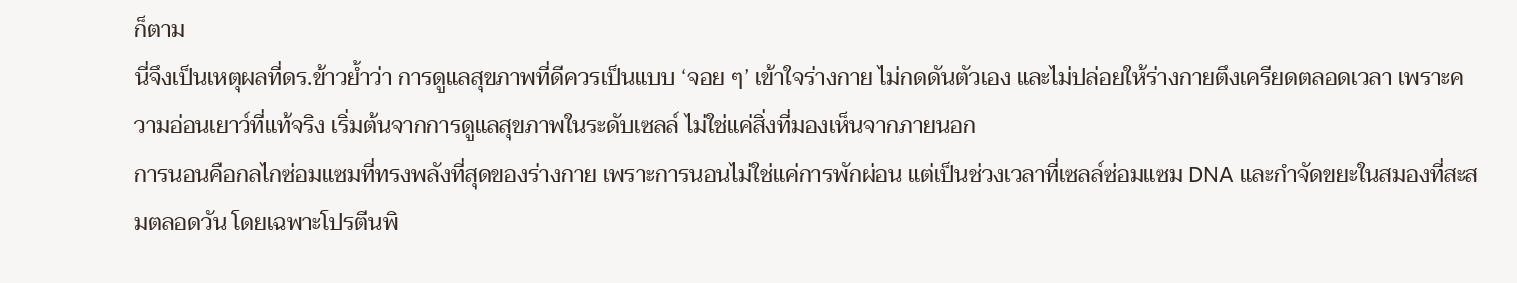ก็ตาม
นี่จึงเป็นเหตุผลที่ดร.ข้าวย้ำว่า การดูแลสุขภาพที่ดีควรเป็นแบบ ‘จอย ๆ’ เข้าใจร่างกาย ไม่กดดันตัวเอง และไม่ปล่อยให้ร่างกายตึงเครียดตลอดเวลา เพราะความอ่อนเยาว์ที่แท้จริง เริ่มต้นจากการดูแลสุขภาพในระดับเซลล์ ไม่ใช่แค่สิ่งที่มองเห็นจากภายนอก
การนอนคือกลไกซ่อมแซมที่ทรงพลังที่สุดของร่างกาย เพราะการนอนไม่ใช่แค่การพักผ่อน แต่เป็นช่วงเวลาที่เซลล์ซ่อมแซม DNA และกำจัดขยะในสมองที่สะสมตลอดวัน โดยเฉพาะโปรตีนพิ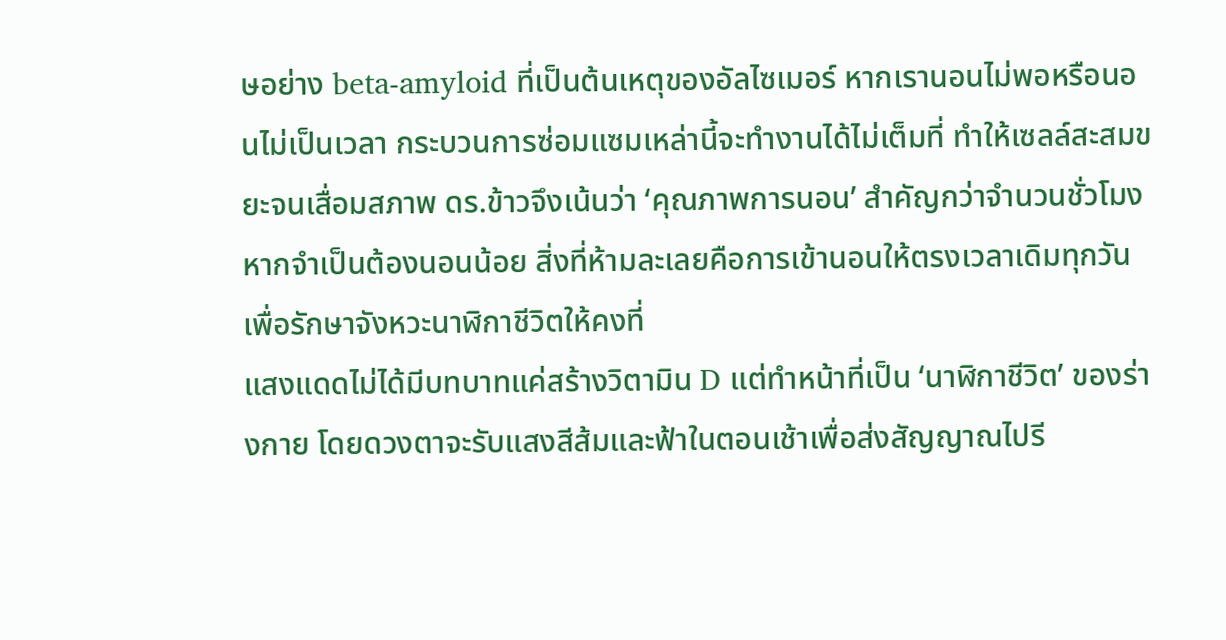ษอย่าง beta-amyloid ที่เป็นต้นเหตุของอัลไซเมอร์ หากเรานอนไม่พอหรือนอนไม่เป็นเวลา กระบวนการซ่อมแซมเหล่านี้จะทำงานได้ไม่เต็มที่ ทำให้เซลล์สะสมขยะจนเสื่อมสภาพ ดร.ข้าวจึงเน้นว่า ‘คุณภาพการนอน’ สำคัญกว่าจำนวนชั่วโมง หากจำเป็นต้องนอนน้อย สิ่งที่ห้ามละเลยคือการเข้านอนให้ตรงเวลาเดิมทุกวัน เพื่อรักษาจังหวะนาฬิกาชีวิตให้คงที่
แสงแดดไม่ได้มีบทบาทแค่สร้างวิตามิน D แต่ทำหน้าที่เป็น ‘นาฬิกาชีวิต’ ของร่างกาย โดยดวงตาจะรับแสงสีส้มและฟ้าในตอนเช้าเพื่อส่งสัญญาณไปรี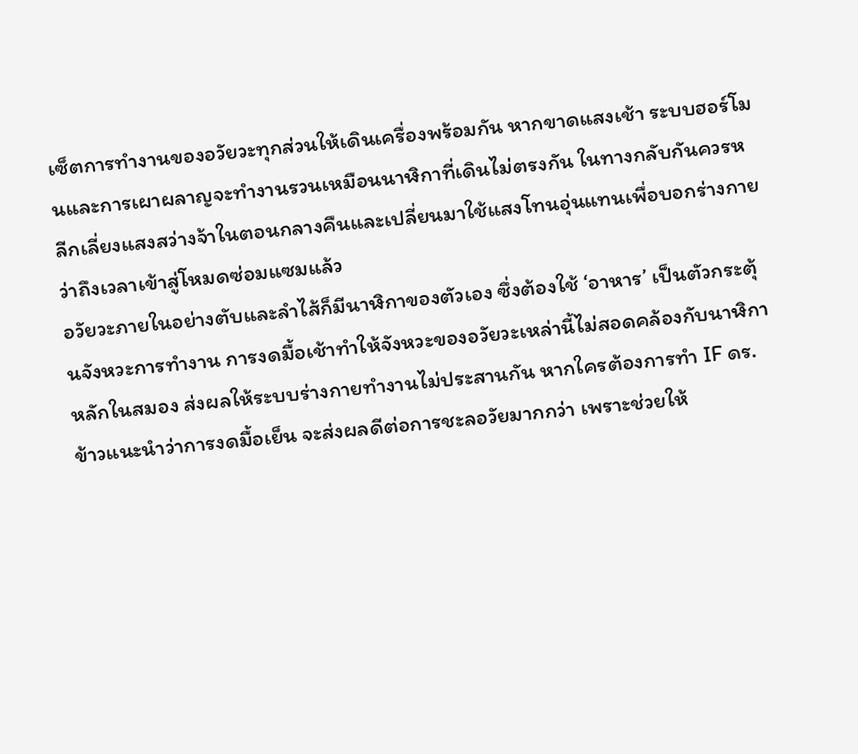เซ็ตการทำงานของอวัยวะทุกส่วนให้เดินเครื่องพร้อมกัน หากขาดแสงเช้า ระบบฮอร์โมนและการเผาผลาญจะทำงานรวนเหมือนนาฬิกาที่เดินไม่ตรงกัน ในทางกลับกันควรหลีกเลี่ยงแสงสว่างจ้าในตอนกลางคืนและเปลี่ยนมาใช้แสงโทนอุ่นแทนเพื่อบอกร่างกายว่าถึงเวลาเข้าสู่โหมดซ่อมแซมแล้ว
อวัยวะภายในอย่างตับและลำไส้ก็มีนาฬิกาของตัวเอง ซึ่งต้องใช้ ‘อาหาร’ เป็นตัวกระตุ้นจังหวะการทำงาน การงดมื้อเช้าทำให้จังหวะของอวัยวะเหล่านี้ไม่สอดคล้องกับนาฬิกาหลักในสมอง ส่งผลให้ระบบร่างกายทำงานไม่ประสานกัน หากใครต้องการทำ IF ดร. ข้าวแนะนำว่าการงดมื้อเย็น จะส่งผลดีต่อการชะลอวัยมากกว่า เพราะช่วยให้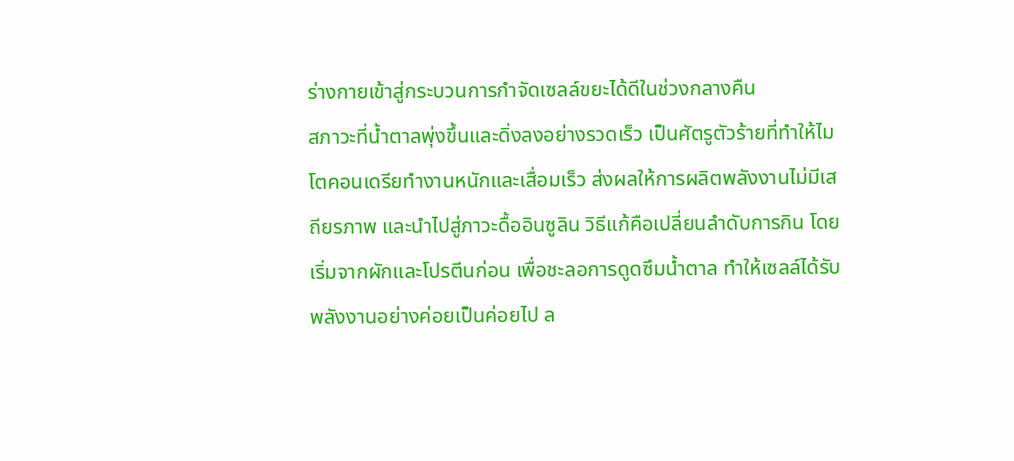ร่างกายเข้าสู่กระบวนการกำจัดเซลล์ขยะได้ดีในช่วงกลางคืน
สภาวะที่น้ำตาลพุ่งขึ้นและดิ่งลงอย่างรวดเร็ว เป็นศัตรูตัวร้ายที่ทำให้ไมโตคอนเดรียทำงานหนักและเสื่อมเร็ว ส่งผลให้การผลิตพลังงานไม่มีเสถียรภาพ และนำไปสู่ภาวะดื้ออินซูลิน วิธีแก้คือเปลี่ยนลำดับการกิน โดยเริ่มจากผักและโปรตีนก่อน เพื่อชะลอการดูดซึมน้ำตาล ทำให้เซลล์ได้รับพลังงานอย่างค่อยเป็นค่อยไป ล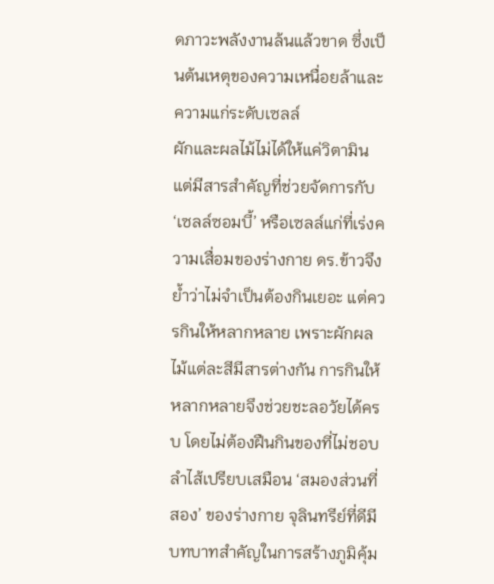ดภาวะพลังงานล้นแล้วขาด ซึ่งเป็นต้นเหตุของความเหนื่อยล้าและความแก่ระดับเซลล์
ผักและผลไม้ไม่ได้ให้แค่วิตามิน แต่มีสารสำคัญที่ช่วยจัดการกับ ‘เซลล์ซอมบี้’ หรือเซลล์แก่ที่เร่งความเสื่อมของร่างกาย ดร.ข้าวจึงย้ำว่าไม่จำเป็นต้องกินเยอะ แต่ควรกินให้หลากหลาย เพราะผักผลไม้แต่ละสีมีสารต่างกัน การกินให้หลากหลายจึงช่วยชะลอวัยได้ครบ โดยไม่ต้องฝืนกินของที่ไม่ชอบ
ลำไส้เปรียบเสมือน ‘สมองส่วนที่สอง’ ของร่างกาย จุลินทรีย์ที่ดีมีบทบาทสำคัญในการสร้างภูมิคุ้ม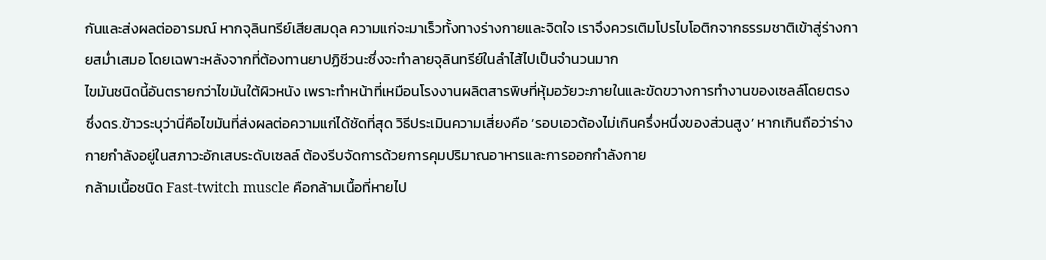กันและส่งผลต่ออารมณ์ หากจุลินทรีย์เสียสมดุล ความแก่จะมาเร็วทั้งทางร่างกายและจิตใจ เราจึงควรเติมโปรไบโอติกจากธรรมชาติเข้าสู่ร่างกายสม่ำเสมอ โดยเฉพาะหลังจากที่ต้องทานยาปฏิชีวนะซึ่งจะทำลายจุลินทรีย์ในลำไส้ไปเป็นจำนวนมาก
ไขมันชนิดนี้อันตรายกว่าไขมันใต้ผิวหนัง เพราะทำหน้าที่เหมือนโรงงานผลิตสารพิษที่หุ้มอวัยวะภายในและขัดขวางการทำงานของเซลล์โดยตรง ซึ่งดร.ข้าวระบุว่านี่คือไขมันที่ส่งผลต่อความแก่ได้ชัดที่สุด วิธีประเมินความเสี่ยงคือ ‘รอบเอวต้องไม่เกินครึ่งหนึ่งของส่วนสูง’ หากเกินถือว่าร่างกายกำลังอยู่ในสภาวะอักเสบระดับเซลล์ ต้องรีบจัดการด้วยการคุมปริมาณอาหารและการออกกำลังกาย
กล้ามเนื้อชนิด Fast-twitch muscle คือกล้ามเนื้อที่หายไป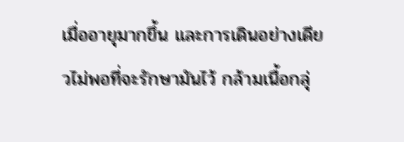เมื่ออายุมากขึ้น และการเดินอย่างเดียวไม่พอที่จะรักษามันไว้ กล้ามเนื้อกลุ่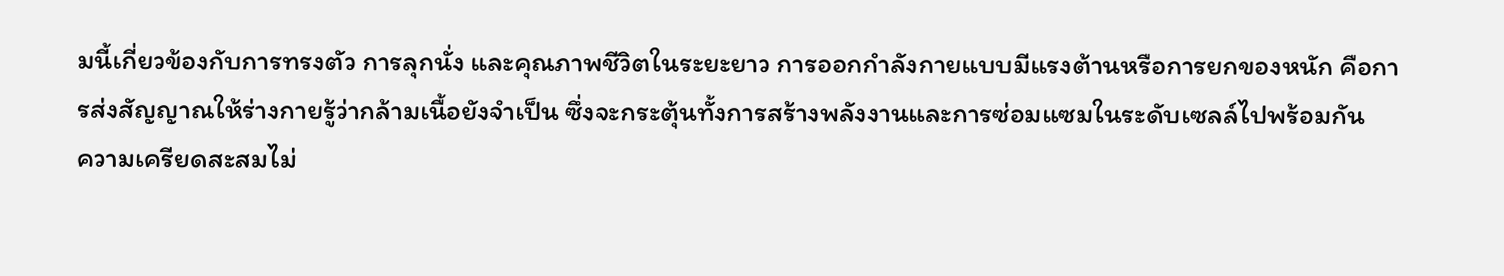มนี้เกี่ยวข้องกับการทรงตัว การลุกนั่ง และคุณภาพชีวิตในระยะยาว การออกกำลังกายแบบมีแรงต้านหรือการยกของหนัก คือการส่งสัญญาณให้ร่างกายรู้ว่ากล้ามเนื้อยังจำเป็น ซึ่งจะกระตุ้นทั้งการสร้างพลังงานและการซ่อมแซมในระดับเซลล์ไปพร้อมกัน
ความเครียดสะสมไม่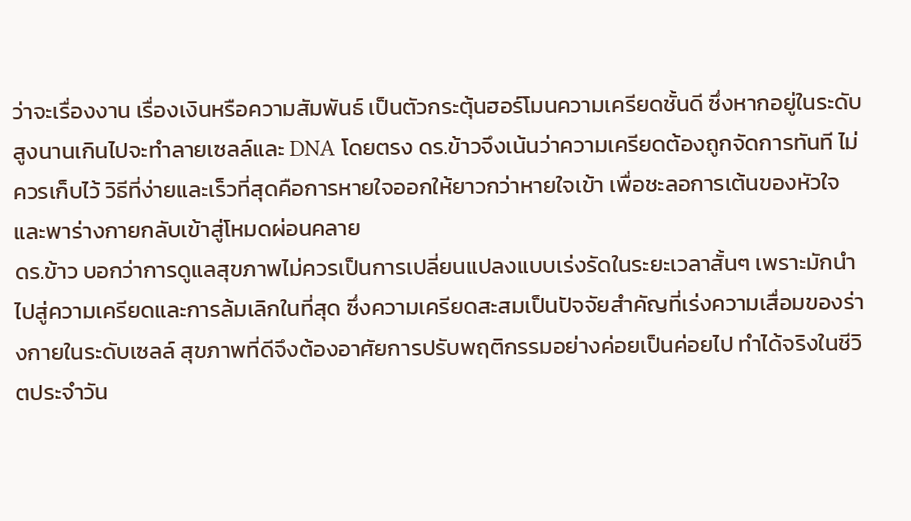ว่าจะเรื่องงาน เรื่องเงินหรือความสัมพันธ์ เป็นตัวกระตุ้นฮอร์โมนความเครียดชั้นดี ซึ่งหากอยู่ในระดับสูงนานเกินไปจะทำลายเซลล์และ DNA โดยตรง ดร.ข้าวจึงเน้นว่าความเครียดต้องถูกจัดการทันที ไม่ควรเก็บไว้ วิธีที่ง่ายและเร็วที่สุดคือการหายใจออกให้ยาวกว่าหายใจเข้า เพื่อชะลอการเต้นของหัวใจ และพาร่างกายกลับเข้าสู่โหมดผ่อนคลาย
ดร.ข้าว บอกว่าการดูแลสุขภาพไม่ควรเป็นการเปลี่ยนแปลงแบบเร่งรัดในระยะเวลาสั้นๆ เพราะมักนำไปสู่ความเครียดและการล้มเลิกในที่สุด ซึ่งความเครียดสะสมเป็นปัจจัยสำคัญที่เร่งความเสื่อมของร่างกายในระดับเซลล์ สุขภาพที่ดีจึงต้องอาศัยการปรับพฤติกรรมอย่างค่อยเป็นค่อยไป ทำได้จริงในชีวิตประจำวัน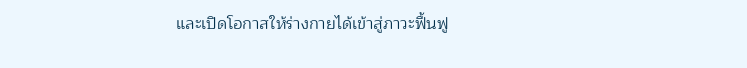และเปิดโอกาสให้ร่างกายได้เข้าสู่ภาวะฟื้นฟู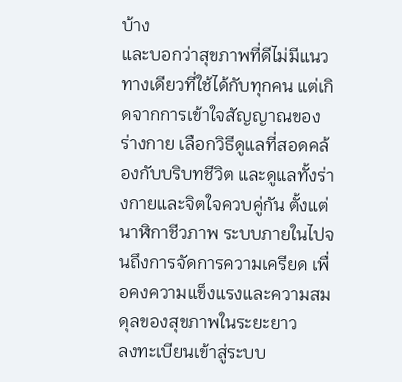บ้าง
และบอกว่าสุขภาพที่ดีไม่มีแนวทางเดียวที่ใช้ได้กับทุกคน แต่เกิดจากการเข้าใจสัญญาณของร่างกาย เลือกวิธีดูแลที่สอดคล้องกับบริบทชีวิต และดูแลทั้งร่างกายและจิตใจควบคู่กัน ตั้งแต่นาฬิกาชีวภาพ ระบบภายในไปจนถึงการจัดการความเครียด เพื่อคงความแข็งแรงและความสมดุลของสุขภาพในระยะยาว
ลงทะเบียนเข้าสู่ระบบ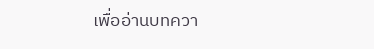เพื่ออ่านบทควา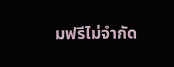มฟรีไม่จำกัด